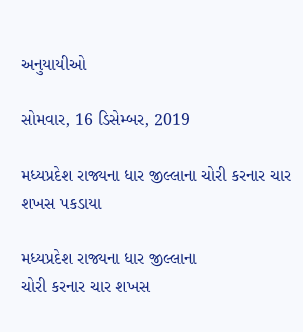અનુયાયીઓ

સોમવાર, 16 ડિસેમ્બર, 2019

મધ્યપ્રદેશ રાજ્યના ધાર જીલ્લાના ચોરી કરનાર ચાર શખસ પકડાયા

મધ્યપ્રદેશ રાજ્યના ધાર જીલ્લાના
ચોરી કરનાર ચાર શખસ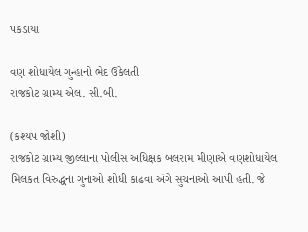પકડાયા

વણ શોધાયેલ ગુન્હાનો ભેદ ઉકેલતી
રાજકોટ ગ્રામ્ય એલ. સી.બી.

(કશ્યપ જોશી)
રાજકોટ ગ્રામ્ય જીલ્લાના પોલીસ અધિક્ષક બલરામ મીણાએ વણશોધાયેલ
મિલકત વિરુદ્ધના ગુનાઓ શોધી કાઢવા અંગે સુચનાઓ આપી હતી. જે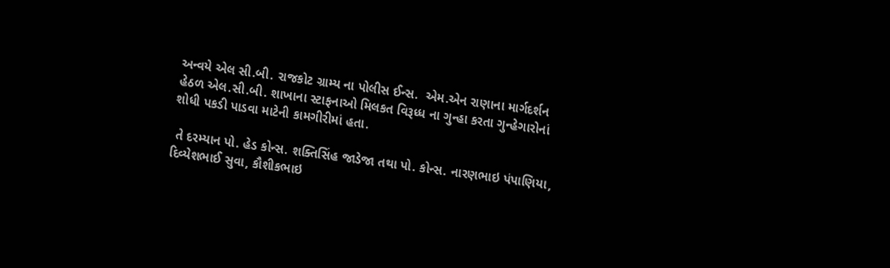અન્વયે એલ સી.બી. રાજકોટ ગ્રામ્ય ના પોલીસ ઈન્સ.  એમ.એન રાણાના માર્ગદર્શન હેઠળ એલ.સી.બી. શાખાના સ્ટાફનાઓ મિલકત વિરૂધ્ધ ના ગુન્હા કરતા ગુન્હેગારોનાં શોધી પકડી પાડવા માટેની કામગીરીમાં હતા.

 તે દરમ્યાન પો. હેડ કોન્સ. શક્તિસિંહ જાડેજા તથા પો. કોન્સ. નારણભાઇ પંપાણિયા, દિવ્યેશભાઈ સુવા, કૌશીકભાઇ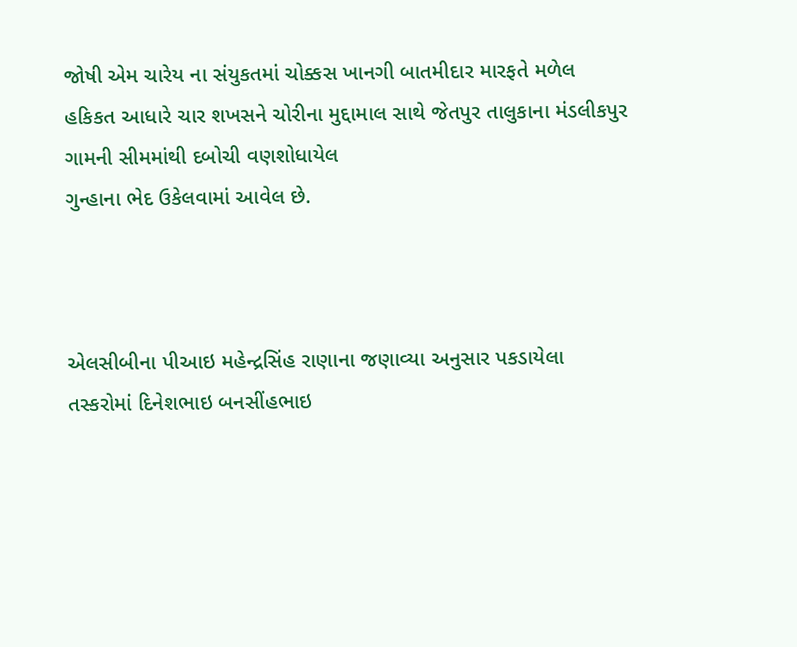જોષી એમ ચારેય ના સંયુકતમાં ચોક્કસ ખાનગી બાતમીદાર મારફતે મળેલ હકિકત આધારે ચાર શખસને ચોરીના મુદ્દામાલ સાથે જેતપુર તાલુકાના મંડલીકપુર ગામની સીમમાંથી દબોચી વણશોધાયેલ
ગુન્હાના ભેદ ઉકેલવામાં આવેલ છે.



એલસીબીના પીઆઇ મહેન્દ્રસિંહ રાણાના જણાવ્યા અનુસાર પકડાયેલા તસ્કરોમાં દિનેશભાઇ બનસીંહભાઇ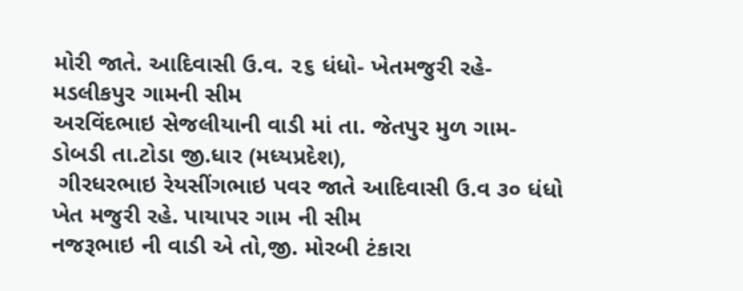મોરી જાતે. આદિવાસી ઉ.વ. ૨૬ ધંધો- ખેતમજુરી રહે- મડલીકપુર ગામની સીમ
અરવિંદભાઇ સેજલીયાની વાડી માં તા. જેતપુર મુળ ગામ- ડોબડી તા.ટોડા જી.ધાર (મધ્યપ્રદેશ),
 ગીરધરભાઇ રેયસીંગભાઇ પવર જાતે આદિવાસી ઉ.વ ૩૦ ધંધો ખેત મજુરી રહે. પાયાપર ગામ ની સીમ
નજરૂભાઇ ની વાડી એ તો,જી. મોરબી ટંકારા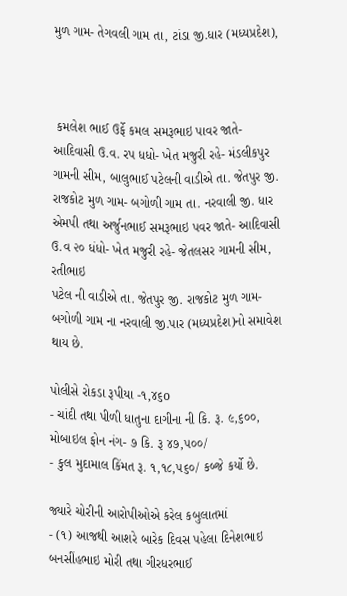મુળ ગામ- તેગવલી ગામ તા, ટાંડા જી.ધાર (મધ્યપ્રદેશ),



 કમલેશ ભાઈ ઉર્ફે કમલ સમરૂભાઇ પાવર જાતે- આદિવાસી ઉ.વ. રપ ધધો- ખેત મજુરી રહે- મંડલીકપુર ગામની સીમ, બાલુભાઈ પટેલની વાડીએ તા. જેતપુર જી. રાજકોટ મુળ ગામ- બગોળી ગામ તા. નરવાલી જી. ધાર એમપી તથા અર્જુનભાઈ સમરૂભાઇ પવર જાતે- આદિવાસી ઉ.વ ૨૦ ધંધો- ખેત મજુરી રહે- જેતલસર ગામની સીમ, રતીભાઇ
પટેલ ની વાડીએ તા. જેતપુર જી. રાજકોટ મુળ ગામ- બગોળી ગામ ના નરવાલી જી.પાર (મધ્યપ્રદેશ)નો સમાવેશ થાય છે.

પોલીસે રોકડા રૂપીયા -૧,૪૬o
- ચાંદી તથા પીળી ધાતુના દાગીના ની કિ. રૂ. ૯,૬૦૦,
મોબાઇલ ફોન નંગ- ૭ કિ. રૂ ૪૭,૫૦૦/
- કુલ મુદામાલ કિંમત રૂ. ૧,૧૮,૫૬૦/ કબ્જે કર્યો છે.

જ્યારે ચોરીની આરોપીઓએ કરેલ કબુલાતમાં
- (૧) આજથી આશરે બારેક દિવસ પહેલા દિનેશભાઇ બનસીંહભાઇ મોરી તથા ગીરધરભાઈ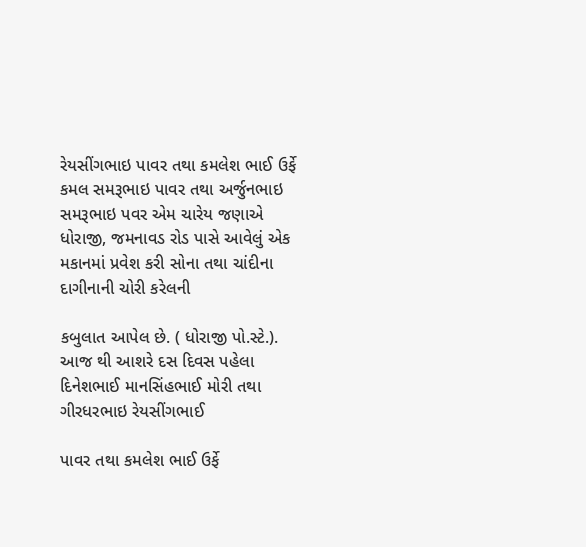રેયસીંગભાઇ પાવર તથા કમલેશ ભાઈ ઉર્ફે કમલ સમરૂભાઇ પાવર તથા અર્જુનભાઇ સમરૂભાઇ પવર એમ ચારેય જણાએ ધોરાજી, જમનાવડ રોડ પાસે આવેલું એક મકાનમાં પ્રવેશ કરી સોના તથા ચાંદીના દાગીનાની ચોરી કરેલની

કબુલાત આપેલ છે. ( ધોરાજી પો.સ્ટે.).
આજ થી આશરે દસ દિવસ પહેલા દિનેશભાઈ માનસિંહભાઈ મોરી તથા ગીરધરભાઇ રેયસીંગભાઈ

પાવર તથા કમલેશ ભાઈ ઉર્ફે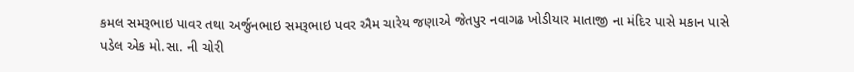કમલ સમરૂભાઇ પાવર તથા અર્જુનભાઇ સમરૂભાઇ પવર ઐમ ચારેય જણાએ જેતપુર નવાગઢ ખોડીયાર માતાજી ના મંદિર પાસે મકાન પાસે પડેલ એક મો.સા. ની ચોરી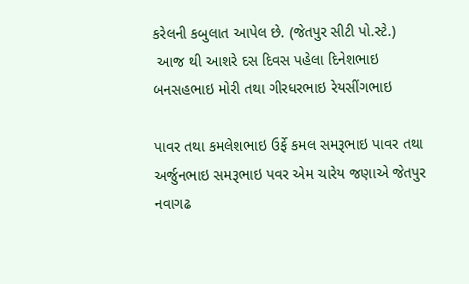કરેલની કબુલાત આપેલ છે. (જેતપુર સીટી પો.સ્ટે.)
 આજ થી આશરે દસ દિવસ પહેલા દિનેશભાઇ બનસહભાઇ મોરી તથા ગીરધરભાઇ રેયસીંગભાઇ

પાવર તથા કમલેશભાઇ ઉર્ફે કમલ સમરૂભાઇ પાવર તથા અર્જુનભાઇ સમરૂભાઇ પવર એમ ચારેય જણાએ જેતપુર નવાગઢ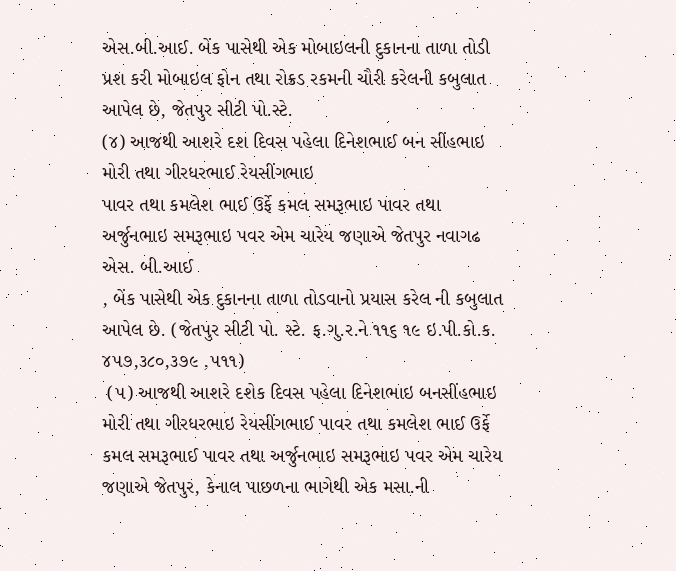એસ.બી.આઈ. બેંક પાસેથી એક મોબાઇલની દુકાનના તાળા તોડી પ્રશ કરી મોબાઇલ ફોન તથા રોક્રડ રકમની ચૌરી કરેલની કબુલાત આપેલ છે, જેતપુર સીટી પો.સ્ટે.
(૪) આજથી આશરે દશ દિવસ પહેલા દિનેશભાઈ બન સીંહભાઇ મોરી તથા ગીરધરભાઈ રેયસીંગભાઇ
પાવર તથા કમલેશ ભાઈ ઉર્ફે કમલ સમરૂભાઇ પાવર તથા અર્જુનભાઇ સમરૂભાઇ પવર એમ ચારેય જણાએ જેતપુર નવાગઢ એસ. બી.આઈ
, બેંક પાસેથી એક દુકાનના તાળા તોડવાનો પ્રયાસ કરેલ ની કબુલાત આપેલ છે. (જેતપુર સીટી પો. સ્ટે. ફ.ગુ.ર.ને ૧૧૬ ૧૯ ઇ.પી.કો.ક. ૪૫૭,૩૮૦,૩૭૯ ,૫૧૧)
 (૫) આજથી આશરે દશેક દિવસ પહેલા દિનેશભાઇ બનસીંહભાઇ મોરી તથા ગીરધરભાઇ રેયસીંગભાઈ પાવર તથા કમલેશ ભાઈ ઉર્ફે કમલ સમરૂભાઈ પાવર તથા અર્જુનભાઇ સમરૂભાઇ પવર એમ ચારેય જણાએ જેતપુર, કેનાલ પાછળના ભાગેથી એક મસા.ની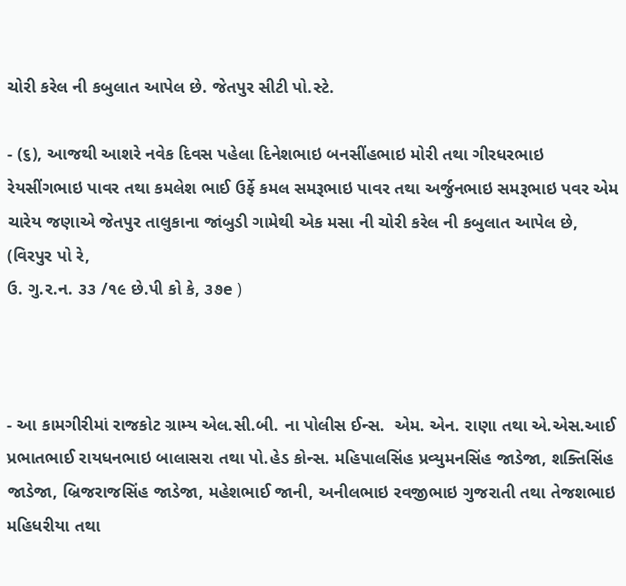ચોરી કરેલ ની કબુલાત આપેલ છે. જેતપુર સીટી પો.સ્ટે.

- (૬), આજથી આશરે નવેક દિવસ પહેલા દિનેશભાઇ બનસીંહભાઇ મોરી તથા ગીરધરભાઇ રેયસીંગભાઇ પાવર તથા કમલેશ ભાઈ ઉર્ફે કમલ સમરૂભાઇ પાવર તથા અર્જુનભાઇ સમરૂભાઇ પવર એમ ચારેય જણાએ જેતપુર તાલુકાના જાંબુડી ગામેથી એક મસા ની ચોરી કરેલ ની કબુલાત આપેલ છે, (વિરપુર પો રે,
ઉ. ગુ.ર.ન. ૩૩ /૧૯ છે.પી કો કે, ૩૭e )



- આ કામગીરીમાં રાજકોટ ગ્રામ્ય એલ.સી.બી. ના પોલીસ ઈન્સ.  એમ. એન. રાણા તથા એ.એસ.આઈ  પ્રભાતભાઈ રાયધનભાઇ બાલાસરા તથા પો.હેડ કોન્સ. મહિપાલસિંહ પ્રવ્યુમનસિંહ જાડેજા, શક્તિસિંહ જાડેજા, બ્રિજરાજસિંહ જાડેજા, મહેશભાઈ જાની, અનીલભાઇ રવજીભાઇ ગુજરાતી તથા તેજશભાઇ મહિધરીયા તથા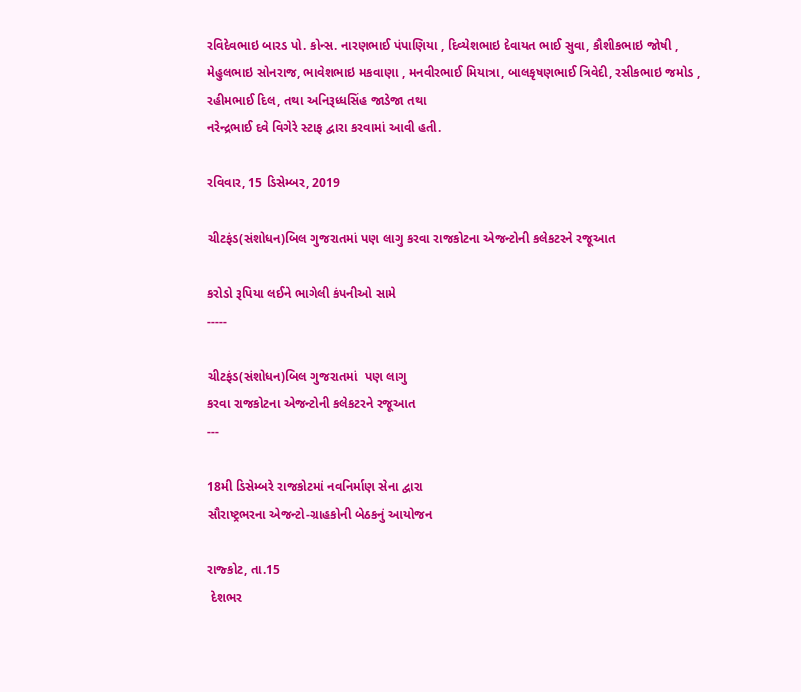રવિદેવભાઇ બારડ પો. કોન્સ. નારણભાઈ પંપાણિયા , દિવ્યેશભાઇ દેવાયત ભાઈ સુવા, કૌશીકભાઇ જોષી , મેહુલભાઇ સોનરાજ, ભાવેશભાઇ મકવાણા , મનવીરભાઈ મિયાત્રા, બાલકૃષણભાઈ ત્રિવેદી, રસીકભાઇ જમોડ , રહીમભાઈ દિલ, તથા અનિરૂધ્ધસિંહ જાડેજા તથા
નરેન્દ્રભાઈ દવે વિગેરે સ્ટાફ દ્વારા કરવામાં આવી હતી.

રવિવાર, 15 ડિસેમ્બર, 2019

ચીટફંડ(સંશોધન)બિલ ગુજરાતમાં પણ લાગુ કરવા રાજકોટના એજન્ટોની કલેકટરને રજૂઆત

કરોડો રૂપિયા લઈને ભાગેલી કંપનીઓ સામે
-----

ચીટફંડ(સંશોધન)બિલ ગુજરાતમાં  પણ લાગુ
કરવા રાજકોટના એજન્ટોની કલેકટરને રજૂઆત
---

18મી ડિસેમ્બરે રાજકોટમાં નવનિર્માણ સેના દ્વારા
સૌરાષ્ટ્રભરના એજન્ટો-ગ્રાહકોની બેઠકનું આયોજન

રાજ્કોટ, તા.15
 દેશભર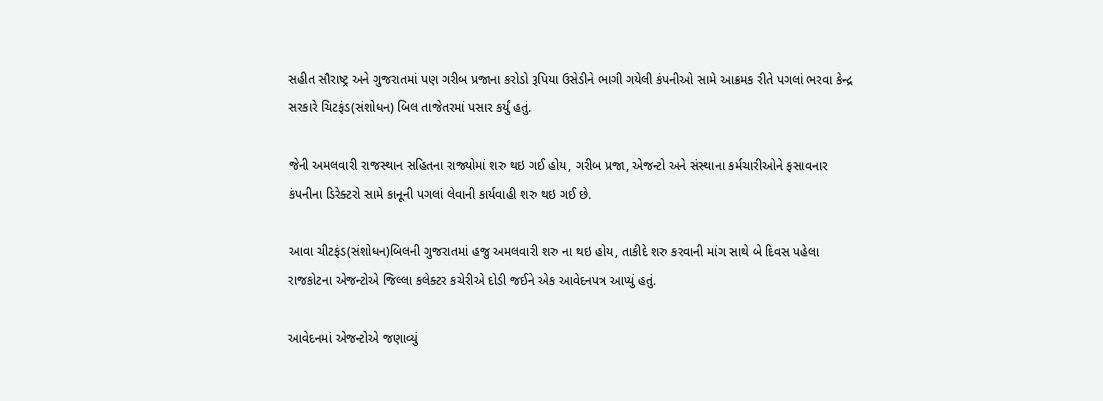સહીત સૌરાષ્ટ્ર અને ગુજરાતમાં પણ ગરીબ પ્રજાના કરોડો રૂપિયા ઉસેડીને ભાગી ગયેલી કંપનીઓ સામે આક્રમક રીતે પગલાં ભરવા કેન્દ્ર સરકારે ચિટફંડ(સંશોધન) બિલ તાજેતરમાં પસાર કર્યું હતું.

જેની અમલવારી રાજસ્થાન સહિતના રાજ્યોમાં શરુ થઇ ગઈ હોય, ગરીબ પ્રજા, એજન્ટો અને સંસ્થાના કર્મચારીઓને ફસાવનાર કંપનીના ડિરેક્ટરો સામે કાનૂની પગલાં લેવાની કાર્યવાહી શરુ થઇ ગઈ છે.

આવા ચીટફંડ(સંશોધન)બિલની ગુજરાતમાં હજુ અમલવારી શરુ ના થઇ હોય, તાકીદે શરુ કરવાની માંગ સાથે બે દિવસ પહેલા રાજકોટના એજન્ટોએ જિલ્લા કલેક્ટર કચેરીએ દોડી જઈને એક આવેદનપત્ર આપ્યું હતું.

આવેદનમાં એજન્ટોએ જણાવ્યું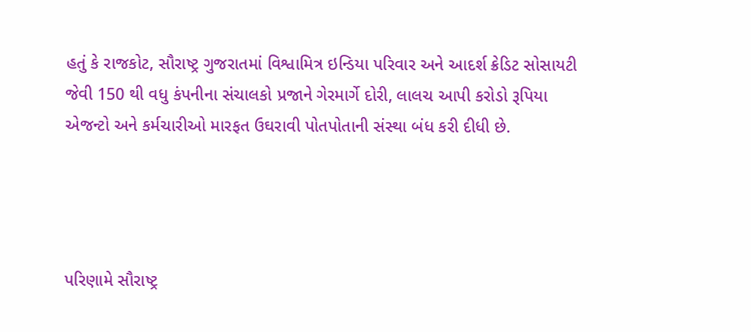હતું કે રાજકોટ, સૌરાષ્ટ્ર ગુજરાતમાં વિશ્વામિત્ર ઇન્ડિયા પરિવાર અને આદર્શ ક્રેડિટ સોસાયટી જેવી 150 થી વધુ કંપનીના સંચાલકો પ્રજાને ગેરમાર્ગે દોરી, લાલચ આપી કરોડો રૂપિયા એજન્ટો અને કર્મચારીઓ મારફત ઉઘરાવી પોતપોતાની સંસ્થા બંધ કરી દીધી છે.




પરિણામે સૌરાષ્ટ્ર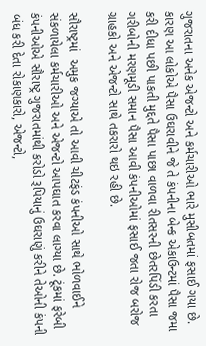ગુજરાતના અનેક એજન્ટો અને કર્મચારીઓ ભારે મુસીબતમાં ફસાઈ ગયા છે. કારણ આ લોકોએ પૈસા ઉઘરાવીને જે તે કંપનીના બેન્ક એકાઉન્ટમાં પૈસા જમા કરી દીધા પછી પાકતી મુદ્દતે પૈસા પાછા વાળવા રીતસરની છેતરપિંડી કરતા ગરીબોની મરણમૂડી સમાન પૈસા આવી કંપનીઓમાં ફસાઈ જતા રોજ બરોજ ગ્રાહકો અને એજન્ટો સાથે તકરારો થઇ રહી છે.

સૌરાષ્ટ્રમાં  અમુક જગ્યાએ તો આવી ચીટફંડ કંપનીઓ સાથે ભોળવાઈને સંકળાયેલા કર્મચારીઓ અને એજન્ટો આપઘાત કરવા લાગ્યા છે. ટૂંકમાં ફરેબી કંપનીઓએ સૌરાષ્ટ્ર ગુજરાતમાંથી કરોડો રૂપિયાનું ઉઘરાણું કરીને તેઓની કંપની બંધ કરી દેતા રોકાણકારો, એજન્ટો,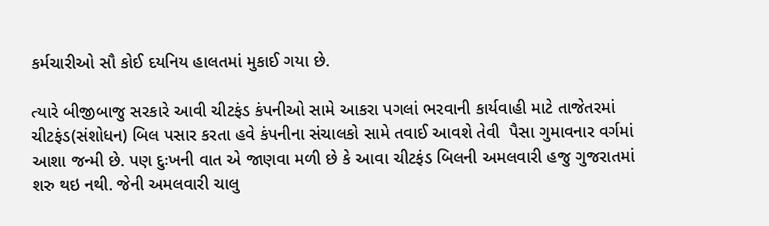કર્મચારીઓ સૌ કોઈ દયનિય હાલતમાં મુકાઈ ગયા છે.

ત્યારે બીજીબાજુ સરકારે આવી ચીટફંડ કંપનીઓ સામે આકરા પગલાં ભરવાની કાર્યવાહી માટે તાજેતરમાં ચીટફંડ(સંશોધન) બિલ પસાર કરતા હવે કંપનીના સંચાલકો સામે તવાઈ આવશે તેવી  પૈસા ગુમાવનાર વર્ગમાં આશા જન્મી છે. પણ દુઃખની વાત એ જાણવા મળી છે કે આવા ચીટફંડ બિલની અમલવારી હજુ ગુજરાતમાં શરુ થઇ નથી. જેની અમલવારી ચાલુ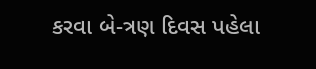કરવા બે-ત્રણ દિવસ પહેલા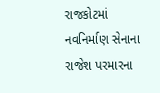રાજકોટમાં નવનિર્માણ સેનાના રાજેશ પરમારના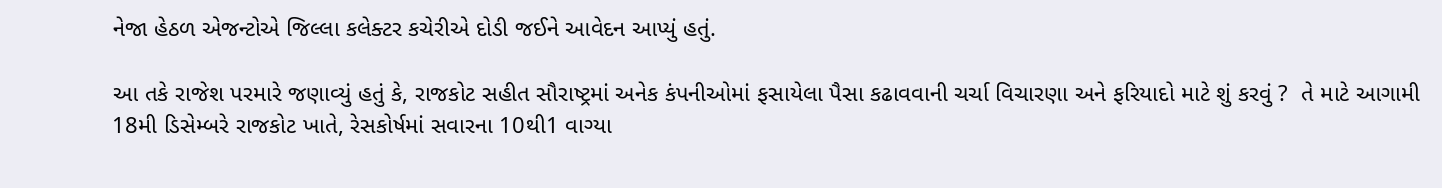નેજા હેઠળ એજન્ટોએ જિલ્લા કલેક્ટર કચેરીએ દોડી જઈને આવેદન આપ્યું હતું.

આ તકે રાજેશ પરમારે જણાવ્યું હતું કે, રાજકોટ સહીત સૌરાષ્ટ્રમાં અનેક કંપનીઓમાં ફસાયેલા પૈસા કઢાવવાની ચર્ચા વિચારણા અને ફરિયાદો માટે શું કરવું ?  તે માટે આગામી 18મી ડિસેમ્બરે રાજકોટ ખાતે, રેસકોર્ષમાં સવારના 10થી1 વાગ્યા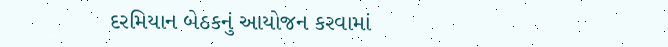દરમિયાન બેઠકનું આયોજન કરવામાં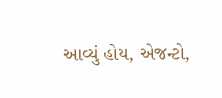આવ્યું હોય, એજન્ટો,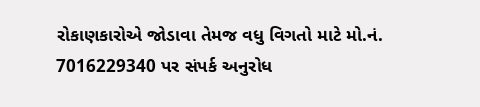રોકાણકારોએ જોડાવા તેમજ વધુ વિગતો માટે મો.નં. 7016229340 પર સંપર્ક અનુરોધ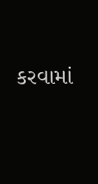કરવામાં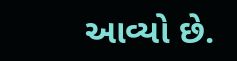આવ્યો છે.